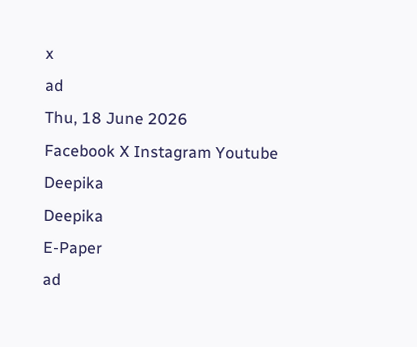x
ad
Thu, 18 June 2026
Facebook X Instagram Youtube
Deepika
Deepika
E-Paper
ad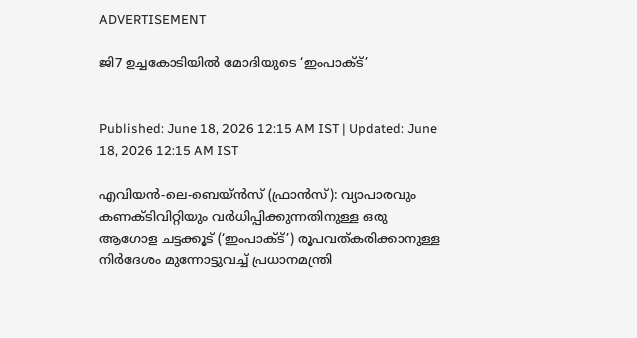ADVERTISEMENT

ജി7 ഉച്ചകോടിയിൽ മോദിയുടെ ‘ഇംപാക്‌ട്’


Published: June 18, 2026 12:15 AM IST | Updated: June 18, 2026 12:15 AM IST

എവിയന്‍-ലെ-ബെയ്ന്‍സ് (ഫ്രാന്‍സ്): വ്യാപാരവും കണക്‌ടിവിറ്റിയും വര്‍ധിപ്പിക്കുന്നതിനുള്ള ഒരു ആഗോള ചട്ടക്കൂട് (‘ഇംപാക്‌ട്’) രൂപവത്കരിക്കാനുള്ള നിര്‍ദേശം മുന്നോട്ടുവച്ച് പ്രധാനമന്ത്രി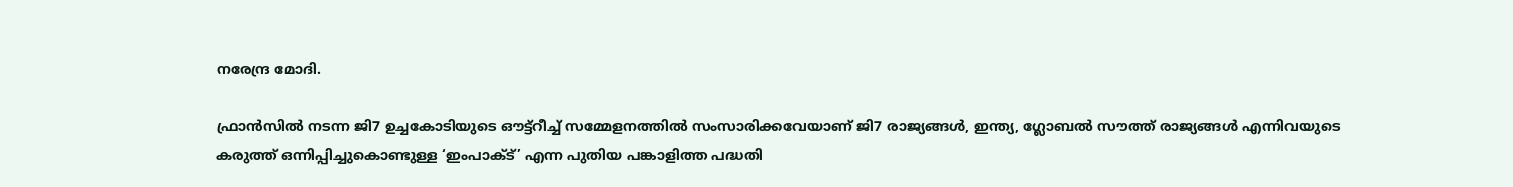നരേന്ദ്ര മോദി.

ഫ്രാന്‍സില്‍ നടന്ന ജി7 ഉച്ചകോടിയുടെ ഔട്ട്റീച്ച് സമ്മേളനത്തില്‍ സംസാരിക്കവേയാണ് ജി7 രാജ്യങ്ങള്‍, ഇന്ത്യ, ഗ്ലോബല്‍ സൗത്ത് രാജ്യങ്ങള്‍ എന്നിവയുടെ കരുത്ത് ഒന്നിപ്പിച്ചുകൊണ്ടുള്ള ‘ഇംപാക്‌ട്’ എന്ന പുതിയ പങ്കാളിത്ത പദ്ധതി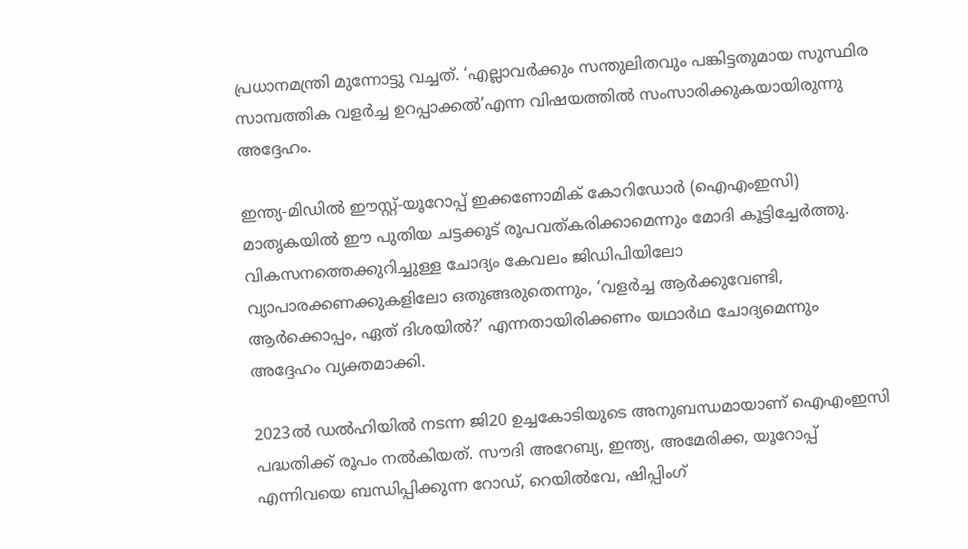പ്രധാനമന്ത്രി മുന്നോട്ടു വച്ചത്. ‘എല്ലാവര്‍ക്കും സന്തുലിതവും പങ്കിട്ടതുമായ സുസ്ഥിര സാമ്പത്തിക വളര്‍ച്ച ഉറപ്പാക്കല്‍’എന്ന വിഷയത്തില്‍ സംസാരിക്കുകയായിരുന്നു അദ്ദേഹം.

ഇന്ത്യ-മിഡില്‍ ഈസ്റ്റ്-യൂറോപ്പ് ഇക്കണോമിക് കോറിഡോര്‍ (ഐഎംഇസി) മാതൃകയില്‍ ഈ പുതിയ ചട്ടക്കൂട് രൂപവത്കരിക്കാമെന്നും മോദി കൂട്ടിച്ചേര്‍ത്തു. വികസനത്തെക്കുറിച്ചുള്ള ചോദ്യം കേവലം ജിഡിപിയിലോ വ്യാപാരക്കണക്കുകളിലോ ഒതുങ്ങരുതെന്നും, ‘വളര്‍ച്ച ആര്‍ക്കുവേണ്ടി, ആര്‍ക്കൊപ്പം, ഏത് ദിശയില്‍?’ എന്നതായിരിക്കണം യഥാര്‍ഥ ചോദ്യമെന്നും അദ്ദേഹം വ്യക്തമാക്കി.

2023ല്‍ ഡല്‍ഹിയില്‍ നടന്ന ജി20 ഉച്ചകോടിയുടെ അനുബന്ധമായാണ് ഐഎംഇസി പദ്ധതിക്ക് രൂപം നല്‍കിയത്. സൗദി അറേബ്യ, ഇന്ത്യ, അമേരിക്ക, യൂറോപ്പ് എന്നിവയെ ബന്ധിപ്പിക്കുന്ന റോഡ്, റെയില്‍വേ, ഷിപ്പിംഗ്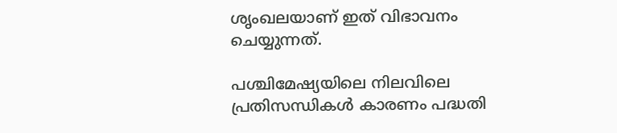ശൃംഖലയാണ് ഇത് വിഭാവനം ചെയ്യുന്നത്.

പശ്ചിമേഷ്യയിലെ നിലവിലെ പ്രതിസന്ധികള്‍ കാരണം പദ്ധതി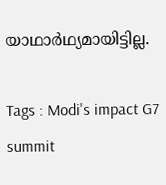യാഥാര്‍ഥ്യമായിട്ടില്ല.

Tags : Modi's impact G7 summit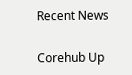Recent News

Corehub Up